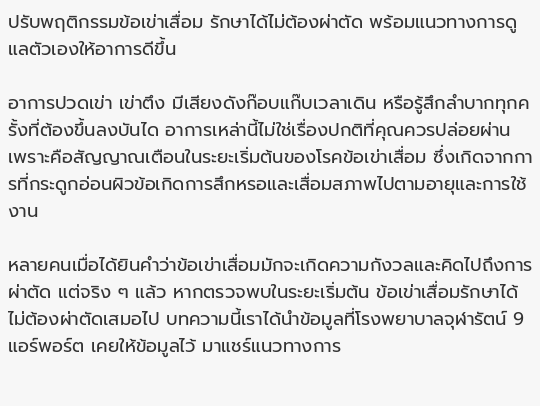ปรับพฤติกรรมข้อเข่าเสื่อม รักษาได้ไม่ต้องผ่าตัด พร้อมแนวทางการดูแลตัวเองให้อาการดีขึ้น

อาการปวดเข่า เข่าตึง มีเสียงดังก๊อบแก๊บเวลาเดิน หรือรู้สึกลำบากทุกครั้งที่ต้องขึ้นลงบันได อาการเหล่านี้ไม่ใช่เรื่องปกติที่คุณควรปล่อยผ่าน เพราะคือสัญญาณเตือนในระยะเริ่มต้นของโรคข้อเข่าเสื่อม ซึ่งเกิดจากการที่กระดูกอ่อนผิวข้อเกิดการสึกหรอและเสื่อมสภาพไปตามอายุและการใช้งาน

หลายคนเมื่อได้ยินคำว่าข้อเข่าเสื่อมมักจะเกิดความกังวลและคิดไปถึงการผ่าตัด แต่จริง ๆ แล้ว หากตรวจพบในระยะเริ่มต้น ข้อเข่าเสื่อมรักษาได้ไม่ต้องผ่าตัดเสมอไป บทความนี้เราได้นำข้อมูลที่โรงพยาบาลจุฬารัตน์ 9 แอร์พอร์ต เคยให้ข้อมูลไว้ มาแชร์แนวทางการ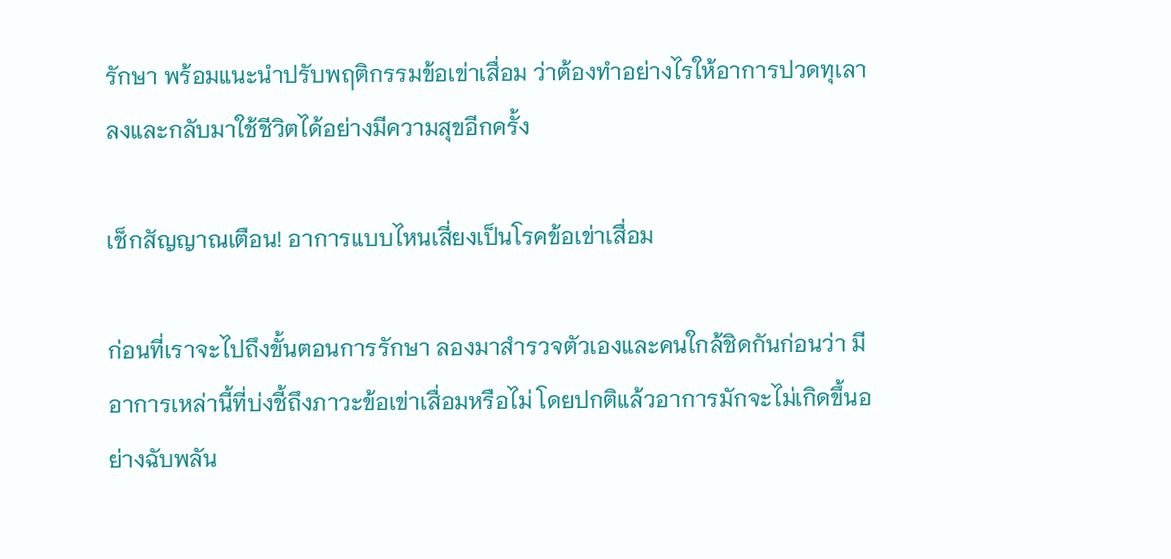รักษา พร้อมแนะนำปรับพฤติกรรมข้อเข่าเสื่อม ว่าต้องทำอย่างไรให้อาการปวดทุเลาลงและกลับมาใช้ชีวิตได้อย่างมีความสุขอีกครั้ง

เช็กสัญญาณเตือน! อาการแบบไหนเสี่ยงเป็นโรคข้อเข่าเสื่อม

ก่อนที่เราจะไปถึงขั้นตอนการรักษา ลองมาสำรวจตัวเองและคนใกล้ชิดกันก่อนว่า มีอาการเหล่านี้ที่บ่งชี้ถึงภาวะข้อเข่าเสื่อมหรือไม่ โดยปกติแล้วอาการมักจะไม่เกิดขึ้นอย่างฉับพลัน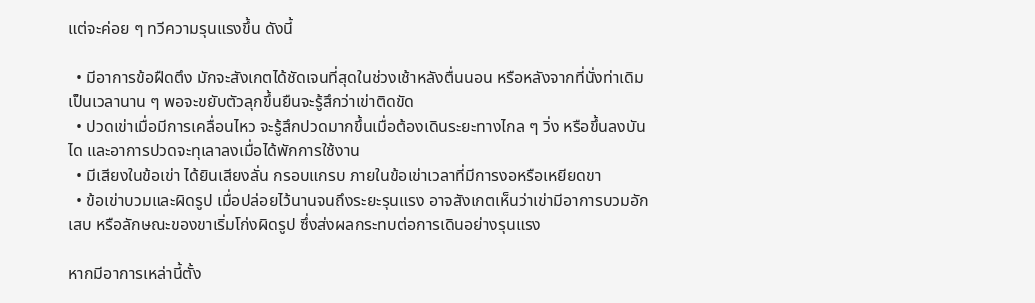แต่จะค่อย ๆ ทวีความรุนแรงขึ้น ดังนี้

  • มีอาการข้อฝืดตึง มักจะสังเกตได้ชัดเจนที่สุดในช่วงเช้าหลังตื่นนอน หรือหลังจากที่นั่งท่าเดิมเป็นเวลานาน ๆ พอจะขยับตัวลุกขึ้นยืนจะรู้สึกว่าเข่าติดขัด
  • ปวดเข่าเมื่อมีการเคลื่อนไหว จะรู้สึกปวดมากขึ้นเมื่อต้องเดินระยะทางไกล ๆ วิ่ง หรือขึ้นลงบันได และอาการปวดจะทุเลาลงเมื่อได้พักการใช้งาน
  • มีเสียงในข้อเข่า ได้ยินเสียงลั่น กรอบแกรบ ภายในข้อเข่าเวลาที่มีการงอหรือเหยียดขา
  • ข้อเข่าบวมและผิดรูป เมื่อปล่อยไว้นานจนถึงระยะรุนแรง อาจสังเกตเห็นว่าเข่ามีอาการบวมอักเสบ หรือลักษณะของขาเริ่มโก่งผิดรูป ซึ่งส่งผลกระทบต่อการเดินอย่างรุนแรง

หากมีอาการเหล่านี้ตั้ง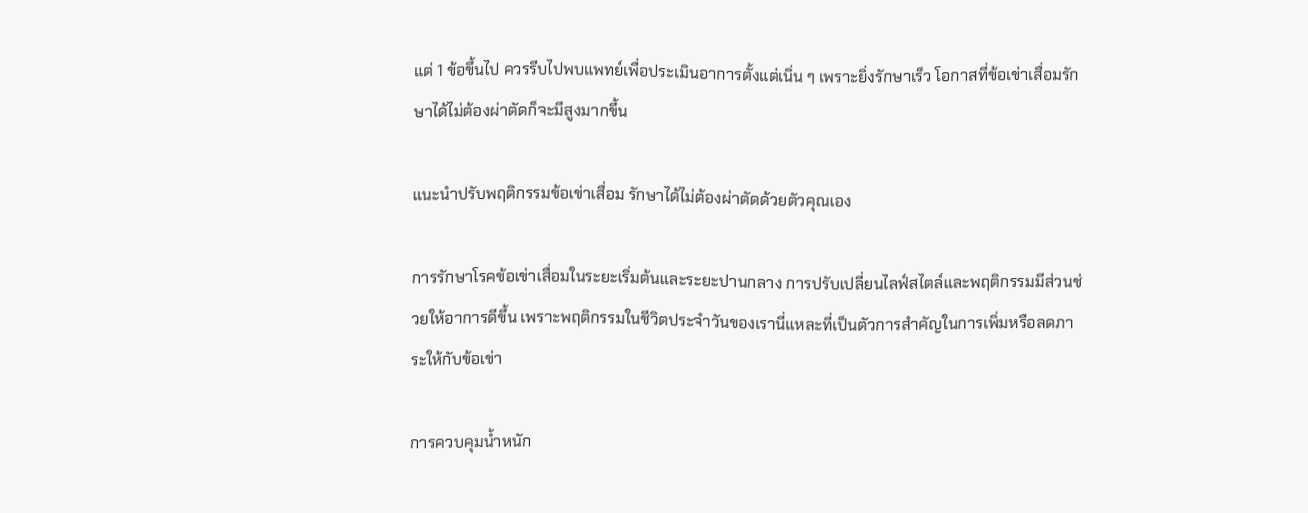แต่ 1 ข้อขึ้นไป ควรรีบไปพบแพทย์เพื่อประเมินอาการตั้งแต่เนิ่น ๆ เพราะยิ่งรักษาเร็ว โอกาสที่ข้อเข่าเสื่อมรักษาได้ไม่ต้องผ่าตัดก็จะมีสูงมากขึ้น

แนะนำปรับพฤติกรรมข้อเข่าเสื่อม รักษาได้ไม่ต้องผ่าตัดด้วยตัวคุณเอง

การรักษาโรคข้อเข่าเสื่อมในระยะเริ่มต้นและระยะปานกลาง การปรับเปลี่ยนไลฟ์สไตล์และพฤติกรรมมีส่วนช่วยให้อาการดีขึ้น เพราะพฤติกรรมในชีวิตประจำวันของเรานี่แหละที่เป็นตัวการสำคัญในการเพิ่มหรือลดภาระให้กับข้อเข่า

การควบคุมน้ำหนัก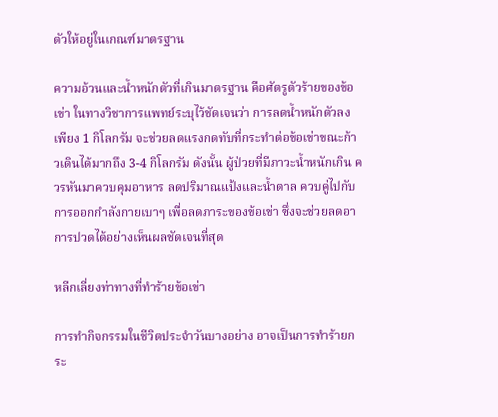ตัวให้อยู่ในเกณฑ์มาตรฐาน

ความอ้วนและน้ำหนักตัวที่เกินมาตรฐาน คือศัตรูตัวร้ายของข้อเข่า ในทางวิชาการแพทย์ระบุไว้ชัดเจนว่า การลดน้ำหนักตัวลงเพียง 1 กิโลกรัม จะช่วยลดแรงกดทับที่กระทำต่อข้อเข่าขณะก้าวเดินได้มากถึง 3-4 กิโลกรัม ดังนั้น ผู้ป่วยที่มีภาวะน้ำหนักเกิน ควรหันมาควบคุมอาหาร ลดปริมาณแป้งและน้ำตาล ควบคู่ไปกับการออกกำลังกายเบาๆ เพื่อลดภาระของข้อเข่า ซึ่งจะช่วยลดอาการปวดได้อย่างเห็นผลชัดเจนที่สุด

หลีกเลี่ยงท่าทางที่ทำร้ายข้อเข่า

การทำกิจกรรมในชีวิตประจำวันบางอย่าง อาจเป็นการทำร้ายกระ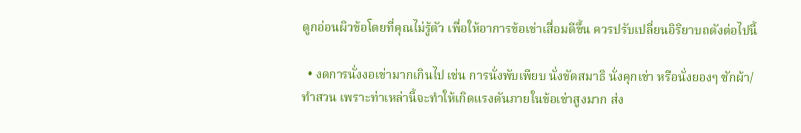ดูกอ่อนผิวข้อโดยที่คุณไม่รู้ตัว เพื่อให้อาการข้อเข่าเสื่อมดีขึ้น ควรปรับเปลี่ยนอิริยาบถดังต่อไปนี้

  • งดการนั่งงอเข่ามากเกินไป เช่น การนั่งพับเพียบ นั่งขัดสมาธิ นั่งคุกเข่า หรือนั่งยองๆ ซักผ้า/ทำสวน เพราะท่าเหล่านี้จะทำให้เกิดแรงดันภายในข้อเข่าสูงมาก ส่ง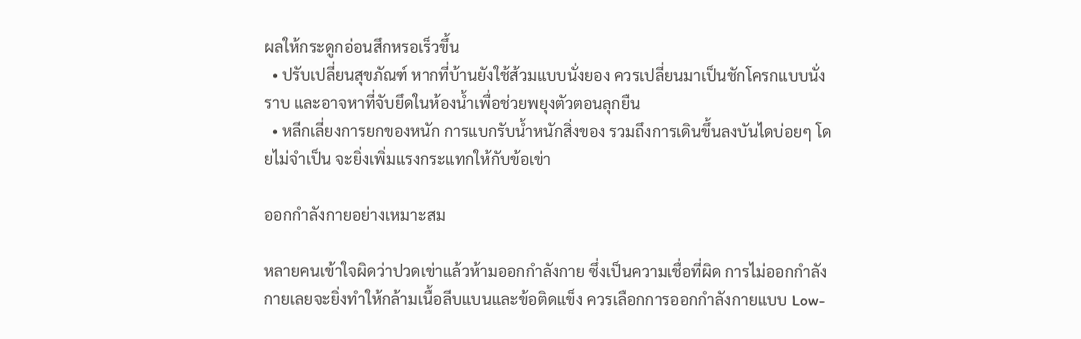ผลให้กระดูกอ่อนสึกหรอเร็วขึ้น
  • ปรับเปลี่ยนสุขภัณฑ์ หากที่บ้านยังใช้ส้วมแบบนั่งยอง ควรเปลี่ยนมาเป็นชักโครกแบบนั่งราบ และอาจหาที่จับยึดในห้องน้ำเพื่อช่วยพยุงตัวตอนลุกยืน
  • หลีกเลี่ยงการยกของหนัก การแบกรับน้ำหนักสิ่งของ รวมถึงการเดินขึ้นลงบันไดบ่อยๆ โดยไม่จำเป็น จะยิ่งเพิ่มแรงกระแทกให้กับข้อเข่า

ออกกำลังกายอย่างเหมาะสม

หลายคนเข้าใจผิดว่าปวดเข่าแล้วห้ามออกกำลังกาย ซึ่งเป็นความเชื่อที่ผิด การไม่ออกกำลังกายเลยจะยิ่งทำให้กล้ามเนื้อลีบแบนและข้อติดแข็ง ควรเลือกการออกกำลังกายแบบ Low-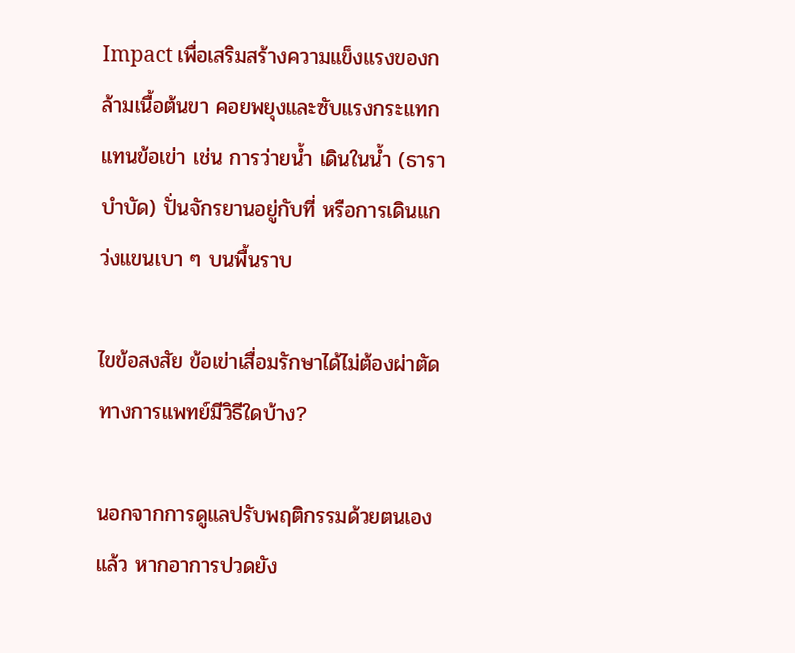Impact เพื่อเสริมสร้างความแข็งแรงของกล้ามเนื้อต้นขา คอยพยุงและซับแรงกระแทกแทนข้อเข่า เช่น การว่ายน้ำ เดินในน้ำ (ธาราบำบัด) ปั่นจักรยานอยู่กับที่ หรือการเดินแกว่งแขนเบา ๆ บนพื้นราบ

ไขข้อสงสัย ข้อเข่าเสื่อมรักษาได้ไม่ต้องผ่าตัด ทางการแพทย์มีวิธีใดบ้าง?

นอกจากการดูแลปรับพฤติกรรมด้วยตนเองแล้ว หากอาการปวดยัง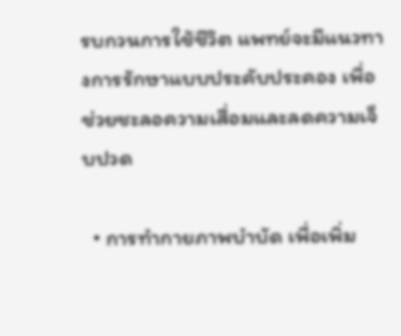รบกวนการใช้ชีวิต แพทย์จะมีแนวทางการรักษาแบบประคับประคอง เพื่อช่วยชะลอความเสื่อมและลดความเจ็บปวด

  • การทำกายภาพบำบัด เพื่อเพิ่ม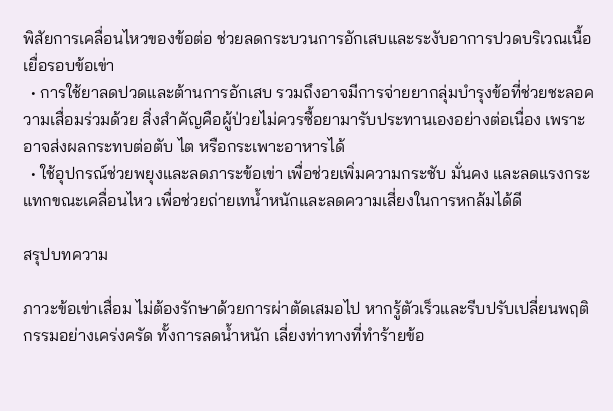พิสัยการเคลื่อนไหวของข้อต่อ ช่วยลดกระบวนการอักเสบและระงับอาการปวดบริเวณเนื้อเยื่อรอบข้อเข่า
  • การใช้ยาลดปวดและต้านการอักเสบ รวมถึงอาจมีการจ่ายยากลุ่มบำรุงข้อที่ช่วยชะลอความเสื่อมร่วมด้วย สิ่งสำคัญคือผู้ป่วยไม่ควรซื้อยามารับประทานเองอย่างต่อเนื่อง เพราะอาจส่งผลกระทบต่อตับ ไต หรือกระเพาะอาหารได้
  • ใช้อุปกรณ์ช่วยพยุงและลดภาระข้อเข่า เพื่อช่วยเพิ่มความกระชับ มั่นคง และลดแรงกระแทกขณะเคลื่อนไหว เพื่อช่วยถ่ายเทน้ำหนักและลดความเสี่ยงในการหกล้มได้ดี

สรุปบทความ

ภาวะข้อเข่าเสื่อม ไม่ต้องรักษาด้วยการผ่าตัดเสมอไป หากรู้ตัวเร็วและรีบปรับเปลี่ยนพฤติกรรมอย่างเคร่งครัด ทั้งการลดน้ำหนัก เลี่ยงท่าทางที่ทำร้ายข้อ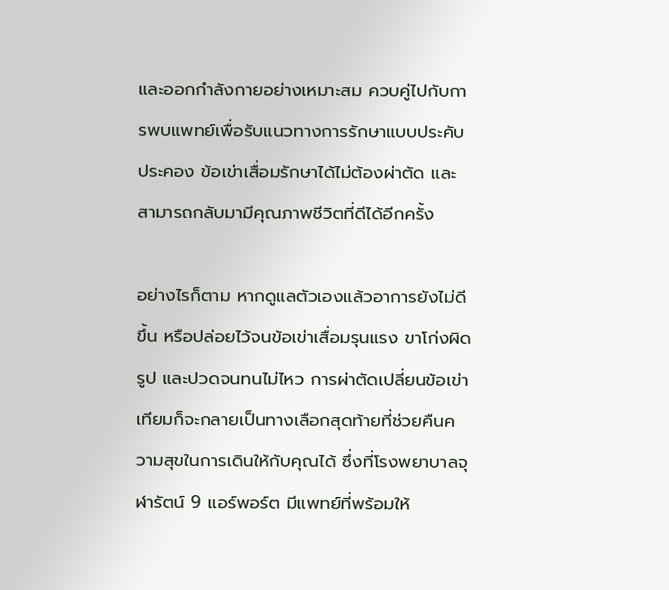และออกกำลังกายอย่างเหมาะสม ควบคู่ไปกับการพบแพทย์เพื่อรับแนวทางการรักษาแบบประคับประคอง ข้อเข่าเสื่อมรักษาได้ไม่ต้องผ่าตัด และสามารถกลับมามีคุณภาพชีวิตที่ดีได้อีกครั้ง

อย่างไรก็ตาม หากดูแลตัวเองแล้วอาการยังไม่ดีขึ้น หรือปล่อยไว้จนข้อเข่าเสื่อมรุนแรง ขาโก่งผิดรูป และปวดจนทนไม่ไหว การผ่าตัดเปลี่ยนข้อเข่าเทียมก็จะกลายเป็นทางเลือกสุดท้ายที่ช่วยคืนความสุขในการเดินให้กับคุณได้ ซึ่งที่โรงพยาบาลจุฬารัตน์ 9 แอร์พอร์ต มีแพทย์ที่พร้อมให้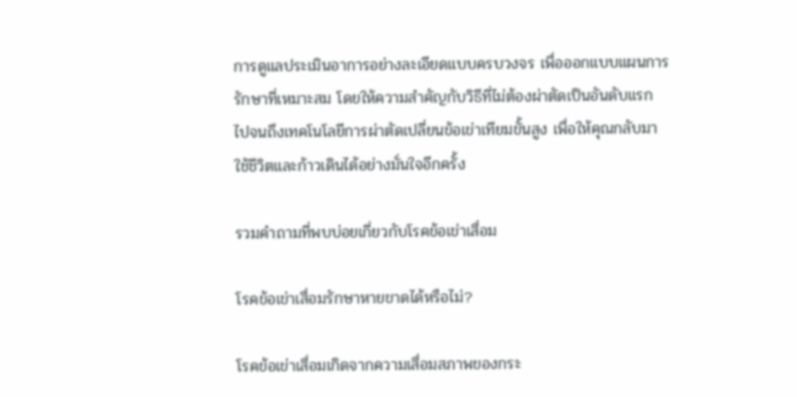การดูแลประเมินอาการอย่างละเอียดแบบครบวงจร เพื่อออกแบบแผนการรักษาที่เหมาะสม โดยให้ความสำคัญกับวิธีที่ไม่ต้องผ่าตัดเป็นอันดับแรก ไปจนถึงเทคโนโลยีการผ่าตัดเปลี่ยนข้อเข่าเทียมขั้นสูง เพื่อให้คุณกลับมาใช้ชีวิตและก้าวเดินได้อย่างมั่นใจอีกครั้ง

รวมคำถามที่พบบ่อยเกี่ยวกับโรคข้อเข่าเสื่อม

โรคข้อเข่าเสื่อมรักษาหายขาดได้หรือไม่?

โรคข้อเข่าเสื่อมเกิดจากความเสื่อมสภาพของกระ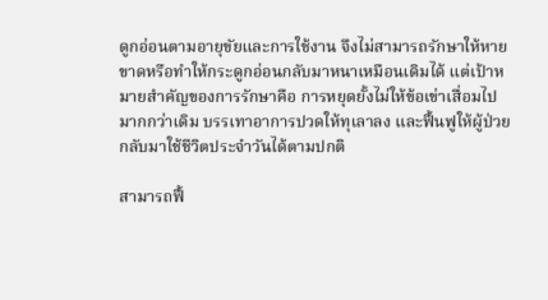ดูกอ่อนตามอายุขัยและการใช้งาน จึงไม่สามารถรักษาให้หายขาดหรือทำให้กระดูกอ่อนกลับมาหนาเหมือนเดิมได้ แต่เป้าหมายสำคัญของการรักษาคือ การหยุดยั้งไม่ให้ข้อเข่าเสื่อมไปมากกว่าเดิม บรรเทาอาการปวดให้ทุเลาลง และฟื้นฟูให้ผู้ป่วยกลับมาใช้ชีวิตประจำวันได้ตามปกติ

สามารถฟื้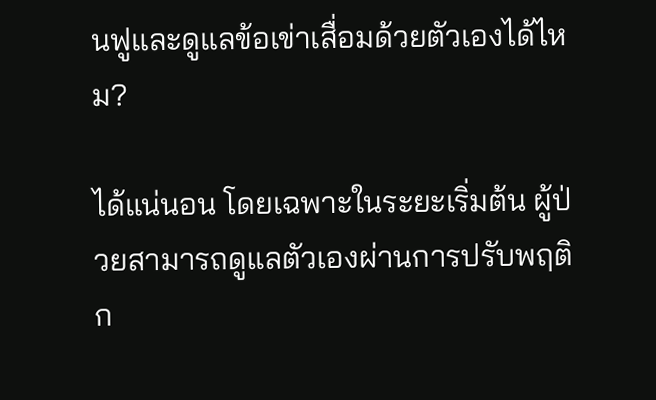นฟูและดูแลข้อเข่าเสื่อมด้วยตัวเองได้ไหม?

ได้แน่นอน โดยเฉพาะในระยะเริ่มต้น ผู้ป่วยสามารถดูแลตัวเองผ่านการปรับพฤติก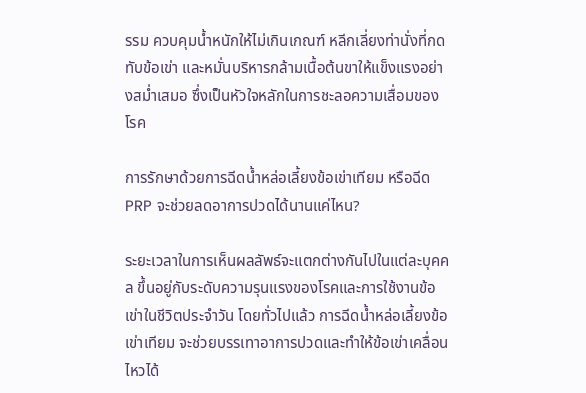รรม ควบคุมน้ำหนักให้ไม่เกินเกณฑ์ หลีกเลี่ยงท่านั่งที่กดทับข้อเข่า และหมั่นบริหารกล้ามเนื้อต้นขาให้แข็งแรงอย่างสม่ำเสมอ ซึ่งเป็นหัวใจหลักในการชะลอความเสื่อมของโรค

การรักษาด้วยการฉีดน้ำหล่อเลี้ยงข้อเข่าเทียม หรือฉีด PRP จะช่วยลดอาการปวดได้นานแค่ไหน?

ระยะเวลาในการเห็นผลลัพธ์จะแตกต่างกันไปในแต่ละบุคคล ขึ้นอยู่กับระดับความรุนแรงของโรคและการใช้งานข้อเข่าในชีวิตประจำวัน โดยทั่วไปแล้ว การฉีดน้ำหล่อเลี้ยงข้อเข่าเทียม จะช่วยบรรเทาอาการปวดและทำให้ข้อเข่าเคลื่อนไหวได้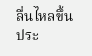ลื่นไหลขึ้นประ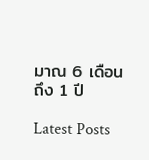มาณ 6 เดือน ถึง 1 ปี

Latest Posts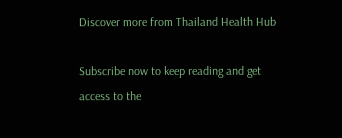Discover more from Thailand Health Hub

Subscribe now to keep reading and get access to the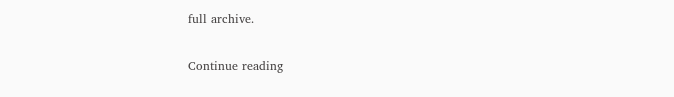full archive.

Continue reading